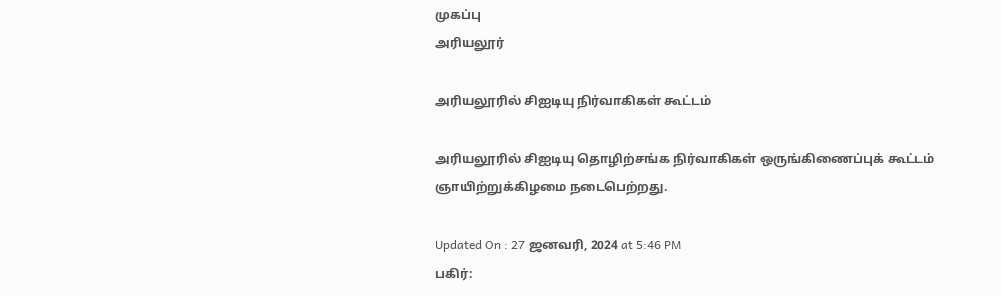முகப்பு
அரியலூர்

அரியலூரில் சிஐடியு நிர்வாகிகள் கூட்டம்

அரியலூரில் சிஐடியு தொழிற்சங்க நிர்வாகிகள் ஒருங்கிணைப்புக் கூட்டம் ஞாயிற்றுக்கிழமை நடைபெற்றது.

Updated On : 27 ஜனவரி, 2024 at 5:46 PM
பகிர்: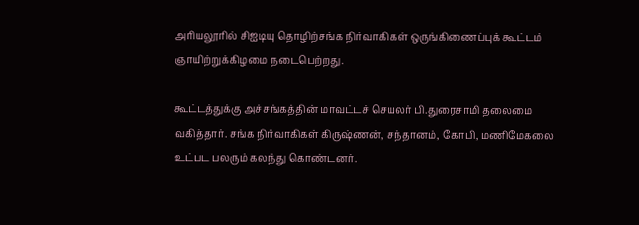அரியலூரில் சிஐடியு தொழிற்சங்க நிர்வாகிகள் ஒருங்கிணைப்புக் கூட்டம் ஞாயிற்றுக்கிழமை நடைபெற்றது.

கூட்டத்துக்கு அச்சங்கத்தின் மாவட்டச் செயலர் பி.துரைசாமி தலைமை வகித்தார். சங்க நிர்வாகிகள் கிருஷ்ணன், சந்தானம், கோபி, மணிமேகலை உட்பட பலரும் கலந்து கொண்டனர்.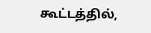கூட்டத்தில்,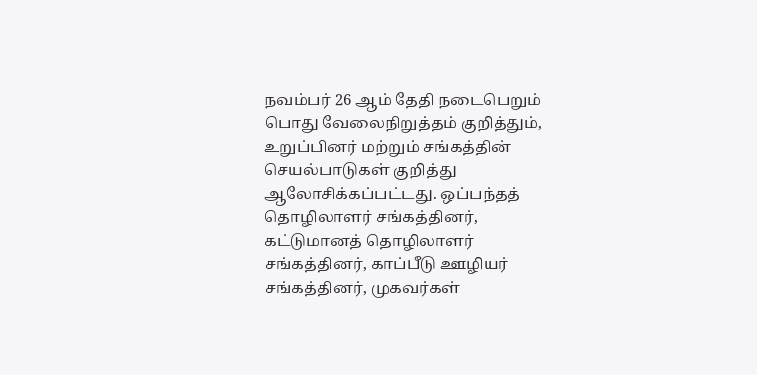நவம்பர் 26 ஆம் தேதி நடைபெறும் பொது வேலைநிறுத்தம் குறித்தும், உறுப்பினர் மற்றும் சங்கத்தின் செயல்பாடுகள் குறித்து ஆலோசிக்கப்பட்டது. ஒப்பந்தத் தொழிலாளர் சங்கத்தினர், கட்டுமானத் தொழிலாளர் சங்கத்தினர், காப்பீடு ஊழியர் சங்கத்தினர், முகவர்கள்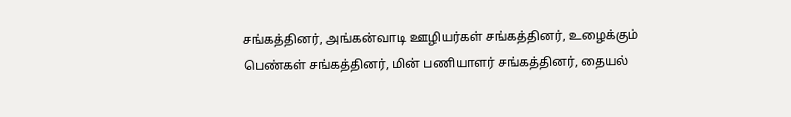சங்கத்தினர், அங்கன்வாடி ஊழியர்கள் சங்கத்தினர், உழைக்கும் பெண்கள் சங்கத்தினர், மின் பணியாளர் சங்கத்தினர், தையல்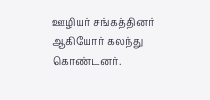ஊழியர் சங்கத்தினர் ஆகியோர் கலந்து கொண்டனர்.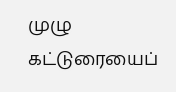முழு கட்டுரையைப்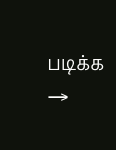படிக்க →